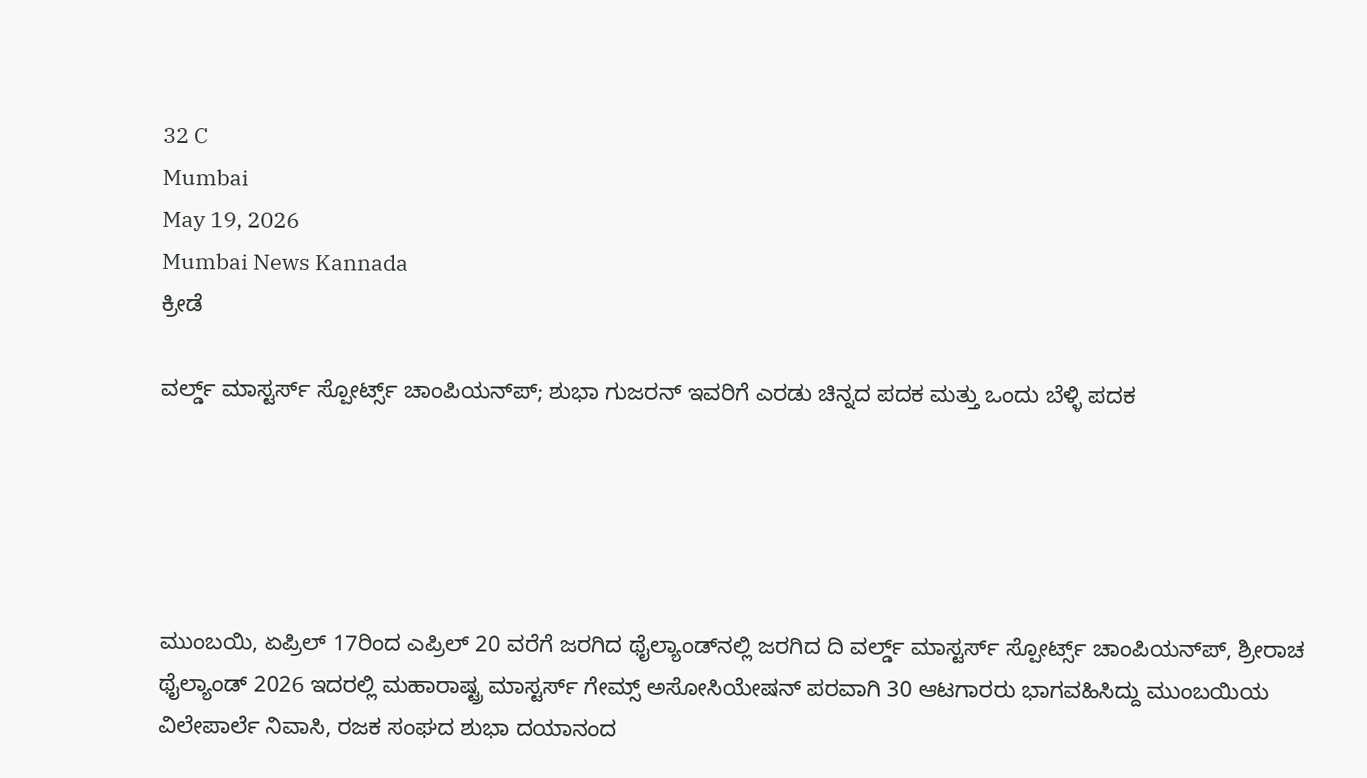32 C
Mumbai
May 19, 2026
Mumbai News Kannada
ಕ್ರೀಡೆ

ವರ್ಲ್ಡ್ ಮಾಸ್ಟರ್ಸ್ ಸ್ಪೋರ್ಟ್ಸ್ ಚಾಂಪಿಯನ್‌ಪ್; ಶುಭಾ ಗುಜರನ್ ಇವರಿಗೆ ಎರಡು ಚಿನ್ನದ ಪದಕ ಮತ್ತು ಒಂದು ಬೆಳ್ಳಿ ಪದಕ





ಮುಂಬಯಿ, ಏಪ್ರಿಲ್ 17ರಿಂದ ಎಪ್ರಿಲ್ 20 ವರೆಗೆ ಜರಗಿದ ಥೈಲ್ಯಾಂಡ್‌ನಲ್ಲಿ ಜರಗಿದ ದಿ ವರ್ಲ್ಡ್ ಮಾಸ್ಟರ್ಸ್ ಸ್ಪೋರ್ಟ್ಸ್ ಚಾಂಪಿಯನ್‌ಪ್, ಶ್ರೀರಾಚ ಥೈಲ್ಯಾಂಡ್ 2026 ಇದರಲ್ಲಿ ಮಹಾರಾಷ್ಟ್ರ ಮಾಸ್ಟರ್ಸ್ ಗೇಮ್ಸ್ ಅಸೋಸಿಯೇಷನ್ ಪರವಾಗಿ 30 ಆಟಗಾರರು ಭಾಗವಹಿಸಿದ್ದು ಮುಂಬಯಿಯ ವಿಲೇಪಾರ್ಲೆ ನಿವಾಸಿ, ರಜಕ ಸಂಘದ ಶುಭಾ ದಯಾನಂದ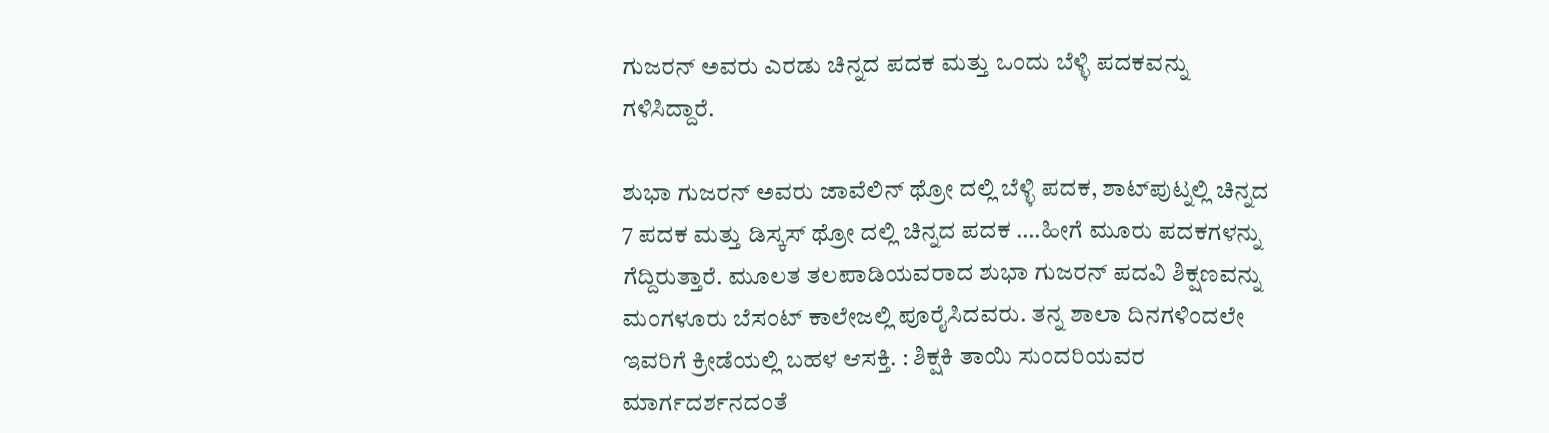ಗುಜರನ್ ಅವರು ಎರಡು ಚಿನ್ನದ ಪದಕ ಮತ್ತು ಒಂದು ಬೆಳ್ಳಿ ಪದಕವನ್ನು ಗಳಿಸಿದ್ದಾರೆ.

ಶುಭಾ ಗುಜರನ್ ಅವರು ಜಾವೆಲಿನ್ ಥ್ರೋ ದಲ್ಲಿ ಬೆಳ್ಳಿ ಪದಕ, ಶಾಟ್‌ಪುಟ್ನಲ್ಲಿ ಚಿನ್ನದ 7 ಪದಕ ಮತ್ತು ಡಿಸ್ಕಸ್ ಥ್ರೋ ದಲ್ಲಿ ಚಿನ್ನದ ಪದಕ ….ಹೀಗೆ ಮೂರು ಪದಕಗಳನ್ನು ಗೆದ್ದಿರುತ್ತಾರೆ. ಮೂಲತ ತಲಪಾಡಿಯವರಾದ ಶುಭಾ ಗುಜರನ್ ಪದವಿ ಶಿಕ್ಷಣವನ್ನು ಮಂಗಳೂರು ಬೆಸಂಟ್ ಕಾಲೇಜಲ್ಲಿ ಪೂರೈಸಿದವರು. ತನ್ನ ಶಾಲಾ ದಿನಗಳಿಂದಲೇ ಇವರಿಗೆ ಕ್ರೀಡೆಯಲ್ಲಿ ಬಹಳ ಆಸಕ್ತಿ. : ಶಿಕ್ಷಕಿ ತಾಯಿ ಸುಂದರಿಯವರ ಮಾರ್ಗದರ್ಶನದಂತೆ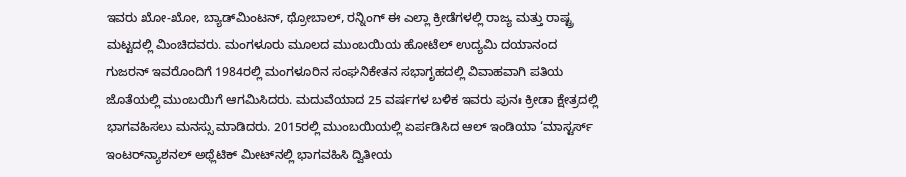ಇವರು ಖೋ-ಖೋ, ಬ್ಯಾಡ್‌ಮಿಂಟನ್, ಥ್ರೋಬಾಲ್, ರನ್ನಿಂಗ್ ಈ ಎಲ್ಲಾ ಕ್ರೀಡೆಗಳಲ್ಲಿ ರಾಜ್ಯ ಮತ್ತು ರಾಷ್ಟ್ರ ಮಟ್ಟದಲ್ಲಿ ಮಿಂಚಿದವರು. ಮಂಗಳೂರು ಮೂಲದ ಮುಂಬಯಿಯ ಹೋಟೆಲ್ ಉದ್ಯಮಿ ದಯಾನಂದ ಗುಜರನ್ ಇವರೊಂದಿಗೆ 1984ರಲ್ಲಿ ಮಂಗಳೂರಿನ ಸಂಘನಿಕೇತನ ಸಭಾಗೃಹದಲ್ಲಿ ವಿವಾಹವಾಗಿ ಪತಿಯ ಜೊತೆಯಲ್ಲಿ ಮುಂಬಯಿಗೆ ಆಗಮಿಸಿದರು. ಮದುವೆಯಾದ 25 ವರ್ಷಗಳ ಬಳಿಕ ಇವರು ಪುನಃ ಕ್ರೀಡಾ ಕ್ಷೇತ್ರದಲ್ಲಿ ಭಾಗವಹಿಸಲು ಮನಸ್ಸು ಮಾಡಿದರು. 2015ರಲ್ಲಿ ಮುಂಬಯಿಯಲ್ಲಿ ಏರ್ಪಡಿಸಿದ ಆಲ್ ಇಂಡಿಯಾ ‘ಮಾಸ್ಟರ್ಸ್ ಇಂಟರ್‌ನ್ಯಾಶನಲ್ ಅಥ್ಲೆಟಿಕ್ ಮೀಟ್‌ನಲ್ಲಿ ಭಾಗವಹಿಸಿ ದ್ವಿತೀಯ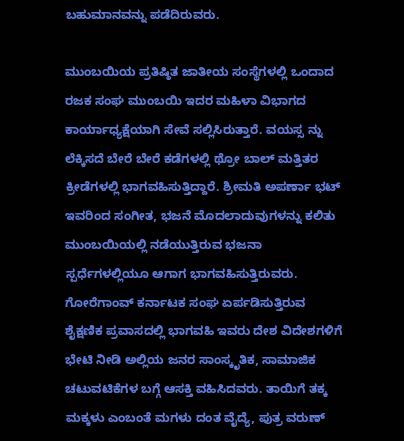ಬಹುಮಾನವನ್ನು ಪಡೆದಿರುವರು.

ಮುಂಬಯಿಯ ಪ್ರತಿಷ್ಠಿತ ಜಾತೀಯ ಸಂಸ್ಥೆಗಳಲ್ಲಿ ಒಂದಾದ ರಜಕ ಸಂಘ ಮುಂಬಯಿ ಇದರ ಮಹಿಳಾ ವಿಭಾಗದ ಕಾರ್ಯಾಧ್ಯಕ್ಷೆಯಾಗಿ ಸೇವೆ ಸಲ್ಲಿಸಿರುತ್ತಾರೆ. ವಯಸ್ಸ ನ್ನು ಲೆಕ್ಕಿಸದೆ ಬೇರೆ ಬೇರೆ ಕಡೆಗಳಲ್ಲಿ ಥ್ರೋ ಬಾಲ್ ಮತ್ತಿತರ ಕ್ರೀಡೆಗಳಲ್ಲಿ ಭಾಗವಹಿಸುತ್ತಿದ್ದಾರೆ. ಶ್ರೀಮತಿ ಅಪರ್ಣಾ ಭಟ್ ಇವರಿಂದ ಸಂಗೀತ, ಭಜನೆ ಮೊದಲಾದುವುಗಳನ್ನು ಕಲಿತು ಮುಂಬಯಿಯಲ್ಲಿ ನಡೆಯುತ್ತಿರುವ ಭಜನಾ ಸ್ಪರ್ಧೆಗಳಲ್ಲಿಯೂ ಆಗಾಗ ಭಾಗವಹಿಸುತ್ತಿರುವರು. ಗೋರೆಗಾಂವ್ ಕರ್ನಾಟಕ ಸಂಘ ಏರ್ಪಡಿಸುತ್ತಿರುವ ಶೈಕ್ಷಣಿಕ ಪ್ರವಾಸದಲ್ಲಿ ಭಾಗವಹಿ ಇವರು ದೇಶ ವಿದೇಶಗಳಿಗೆ ಭೇಟಿ ನೀಡಿ ಅಲ್ಲಿಯ ಜನರ ಸಾಂಸ್ಕೃತಿಕ, ಸಾಮಾಜಿಕ ಚಟುವಟಿಕೆಗಳ ಬಗ್ಗೆ ಆಸಕ್ತಿ ವಹಿಸಿದವರು. ತಾಯಿಗೆ ತಕ್ಕ ಮಕ್ಕಳು ಎಂಬಂತೆ ಮಗಳು ದಂತ ವೈದ್ಯೆ, ಪುತ್ರ ವರುಣ್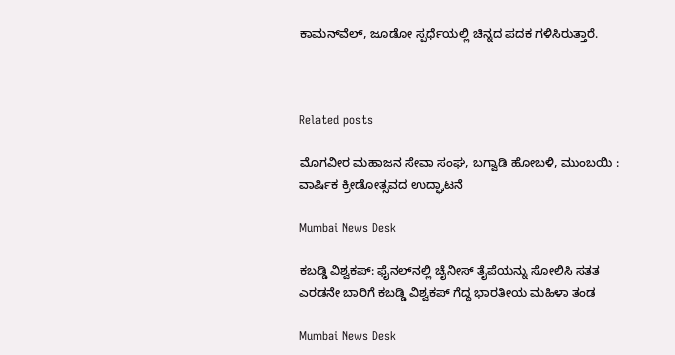ಕಾಮನ್‌ವೆಲ್, ಜೂಡೋ ಸ್ಪರ್ಧೆಯಲ್ಲಿ ಚಿನ್ನದ ಪದಕ ಗಳಿಸಿರುತ್ತಾರೆ.



Related posts

ಮೊಗವೀರ ಮಹಾಜನ ಸೇವಾ ಸಂಘ, ಬಗ್ವಾಡಿ ಹೋಬಳಿ, ಮುಂಬಯಿ : ವಾರ್ಷಿಕ ಕ್ರೀಡೋತ್ಸವದ ಉದ್ಘಾಟನೆ

Mumbai News Desk

ಕಬಡ್ಡಿ ವಿಶ್ವಕಪ್: ಫೈನಲ್‌ನಲ್ಲಿ ಚೈನೀಸ್ ತೈಪೆಯನ್ನು ಸೋಲಿಸಿ ಸತತ ಎರಡನೇ ಬಾರಿಗೆ ಕಬಡ್ಡಿ ವಿಶ್ವಕಪ್ ಗೆದ್ದ ಭಾರತೀಯ ಮಹಿಳಾ ತಂಡ

Mumbai News Desk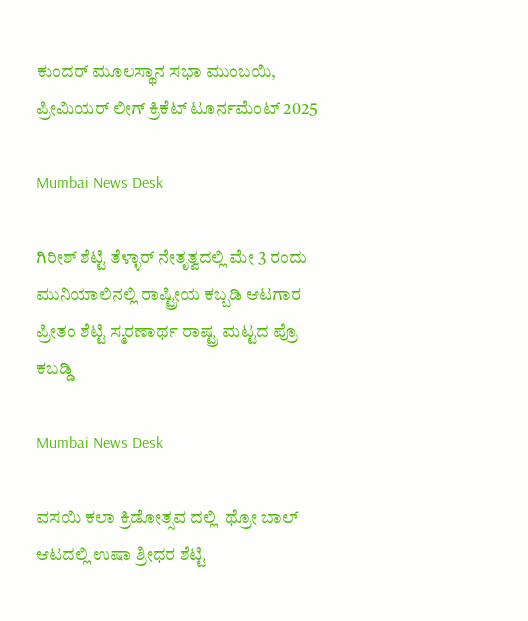ಕುಂದರ್ ಮೂಲಸ್ಥಾನ ಸಭಾ ಮುಂಬಯಿ, ಪ್ರೀಮಿಯರ್ ಲೀಗ್ ಕ್ರಿಕೆಟ್ ಟೂರ್ನಮೆಂಟ್ 2025

Mumbai News Desk

ಗಿರೀಶ್ ಶೆಟ್ಟಿ ತೆಳ್ಳಾರ್ ನೇತೃತ್ವದಲ್ಲಿ ಮೇ 3 ರಂದು  ಮುನಿಯಾಲಿನಲ್ಲಿ ರಾಷ್ಟ್ರೀಯ ಕಬ್ಬಡಿ ಆಟಗಾರ ಪ್ರೀತಂ ಶೆಟ್ಟಿ ಸ್ಮರಣಾರ್ಥ ರಾಷ್ಟ್ರ ಮಟ್ಟದ ಪ್ರೊ ಕಬಡ್ಡಿ

Mumbai News Desk

ವಸಯಿ ಕಲಾ ಕ್ರಿಡೋತ್ಸವ ದಲ್ಲಿ  ಥ್ರೋ ಬಾಲ್ ಆಟದಲ್ಲಿ ಉಷಾ ಶ್ರೀಧರ ಶೆಟ್ಟಿ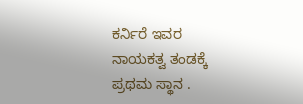ಕರ್ನಿರೆ ಇವರ ನಾಯಕತ್ವ ತಂಡಕ್ಕೆ  ಪ್ರಥಮ ಸ್ಥಾನ .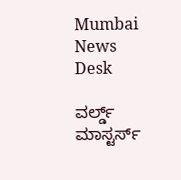Mumbai News Desk

ವರ್ಲ್ಡ್ ಮಾಸ್ಟರ್ಸ್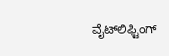ವೈಟ್‌ಲಿಫ್ಟಿಂಗ್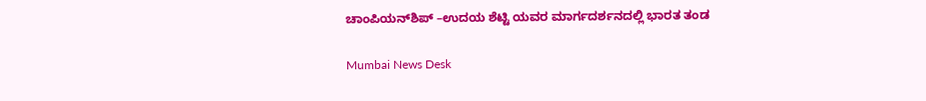ಚಾಂಪಿಯನ್‌ಶಿಪ್‌ –ಉದಯ ಶೆಟ್ಟಿ ಯವರ ಮಾರ್ಗದರ್ಶನದಲ್ಲಿ ಭಾರತ ತಂಡ

Mumbai News Desk